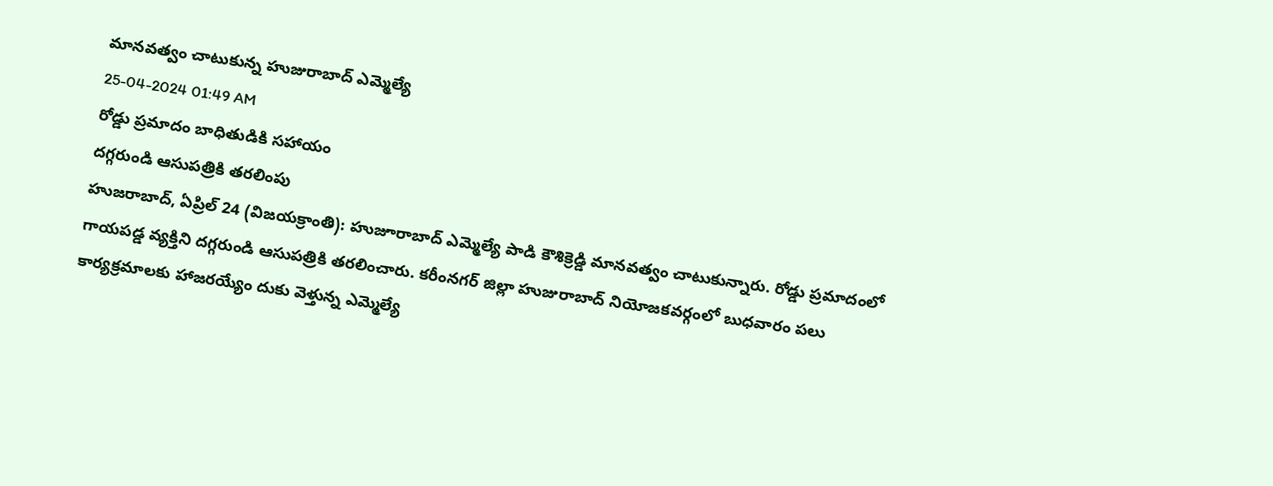మానవత్వం చాటుకున్న హుజురాబాద్ ఎమ్మెల్యే
25-04-2024 01:49 AM
రోడ్డు ప్రమాదం బాధితుడికి సహాయం
దగ్గరుండి ఆసుపత్రికి తరలింపు
హుజరాబాద్, ఏప్రిల్ 24 (విజయక్రాంతి): హుజూరాబాద్ ఎమ్మెల్యే పాడి కౌశిక్రెడ్డి మానవత్వం చాటుకున్నారు. రోడ్డు ప్రమాదంలో గాయపడ్డ వ్యక్తిని దగ్గరుండి ఆసుపత్రికి తరలించారు. కరీంనగర్ జిల్లా హుజురాబాద్ నియోజకవర్గంలో బుధవారం పలు కార్యక్రమాలకు హాజరయ్యేం దుకు వెళ్తున్న ఎమ్మెల్యే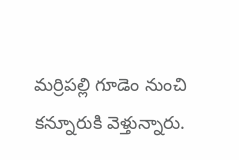మర్రిపల్లి గూడెం నుంచి కన్నూరుకి వెళ్తున్నారు.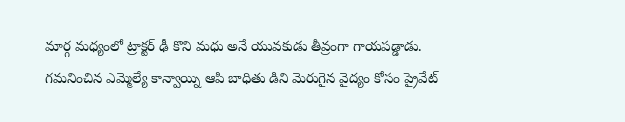మార్గ మధ్యంలో ట్రాక్టర్ ఢీ కొని మధు అనే యువకుడు తీవ్రంగా గాయపడ్డాడు. గమనించిన ఎమ్మెల్యే కాన్వాయ్ని ఆపి బాధితు డిని మెరుగైన వైద్యం కోసం ప్రైవేట్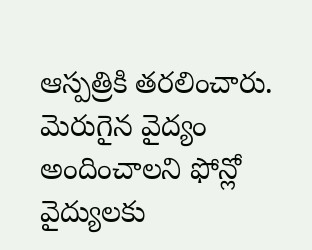ఆస్పత్రికి తరలించారు. మెరుగైన వైద్యం అందించాలని ఫోన్లో వైద్యులకు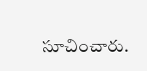సూచించారు.